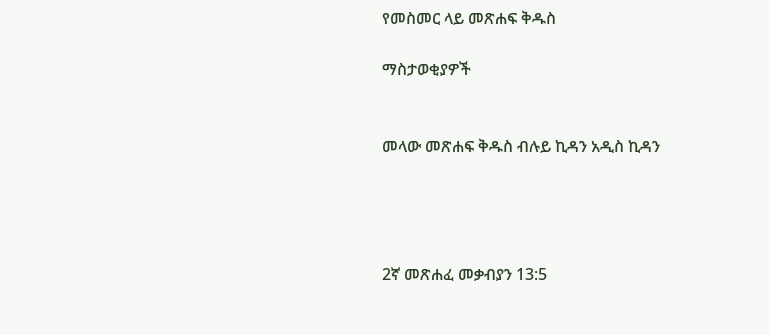የመስመር ላይ መጽሐፍ ቅዱስ

ማስታወቂያዎች


መላው መጽሐፍ ቅዱስ ብሉይ ኪዳን አዲስ ኪዳን




2ኛ መጽሐፈ መቃብያን 13:5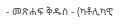- መጽሐፍ ቅዱስ - (ካቶሊካዊ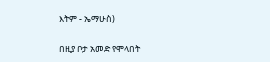እትም - ኤማሁስ)

በዚያ ቦታ አመድ የሞላበት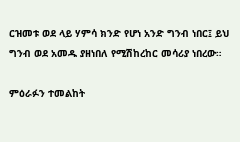ርዝመቱ ወደ ላይ ሃምሳ ክንድ የሆነ አንድ ግንብ ነበር፤ ይህ ግንብ ወደ አመዱ ያዘነበለ የሚሽከረከር መሳሪያ ነበረው።

ምዕራፉን ተመልከት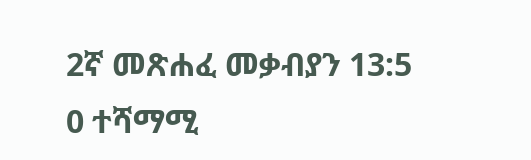2ኛ መጽሐፈ መቃብያን 13:5
0 ተሻማሚ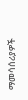ማመሳሰሪያዎች